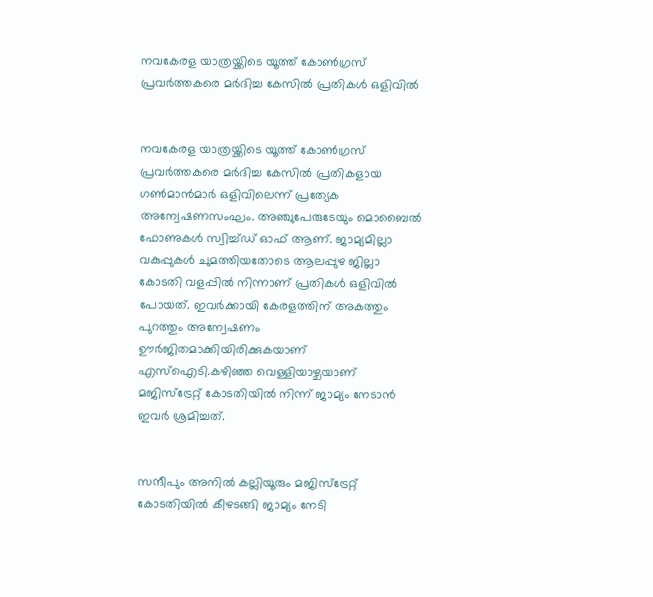നവകേരള യാത്രയ്ക്കിടെ യൂത്ത് കോണ്‍ഗ്രസ് പ്രവര്‍ത്തകരെ മര്‍ദിച്ച കേസില്‍ പ്രതികള്‍ ഒളിവില്‍


നവകേരള യാത്രയ്ക്കിടെ യൂത്ത് കോണ്‍ഗ്രസ് പ്രവര്‍ത്തകരെ മര്‍ദിച്ച കേസില്‍ പ്രതികളായ ഗണ്‍മാന്‍മാര്‍ ഒളിവിലെന്ന് പ്രത്യേക അന്വേഷണസംഘം. അഞ്ചുപേരുടേയും മൊബൈല്‍ ഫോണുകള്‍ സ്വിച്ച്ഡ് ഓഫ് ആണ്. ജാമ്യമില്ലാ വകുപ്പുകള്‍ ചുമത്തിയതോടെ ആലപ്പുഴ ജില്ലാ കോടതി വളപ്പില്‍ നിന്നാണ് പ്രതികള്‍ ഒളിവില്‍ പോയത്. ഇവര്‍ക്കായി കേരളത്തിന് അകത്തും പുറത്തും അന്വേഷണം ഊര്‍ജിതമാക്കിയിരിക്കുകയാണ് എസ്‌ഐടി.കഴിഞ്ഞ വെള്ളിയാഴ്ചയാണ് മജിസ്‌ട്രേറ്റ് കോടതിയില്‍ നിന്ന് ജാമ്യം നേടാന്‍ ഇവര്‍ ശ്രമിച്ചത്.


സന്ദീപും അനില്‍ കല്ലിയൂരും മജിസ്‌ട്രേറ്റ് കോടതിയില്‍ കീഴടങ്ങി ജാമ്യം നേടി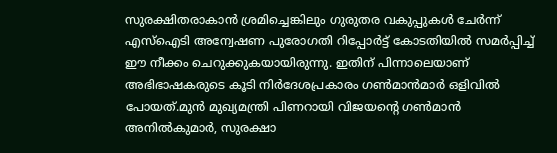സുരക്ഷിതരാകാന്‍ ശ്രമിച്ചെങ്കിലും ഗുരുതര വകുപ്പുകള്‍ ചേര്‍ന്ന് എസ്‌ഐടി അന്വേഷണ പുരോഗതി റിപ്പോര്‍ട്ട് കോടതിയില്‍ സമര്‍പ്പിച്ച് ഈ നീക്കം ചെറുക്കുകയായിരുന്നു. ഇതിന് പിന്നാലെയാണ് അഭിഭാഷകരുടെ കൂടി നിര്‍ദേശപ്രകാരം ഗണ്‍മാന്‍മാര്‍ ഒളിവില്‍ പോയത്.മുന്‍ മുഖ്യമന്ത്രി പിണറായി വിജയന്റെ ഗണ്‍മാന്‍ അനില്‍കുമാര്‍, സുരക്ഷാ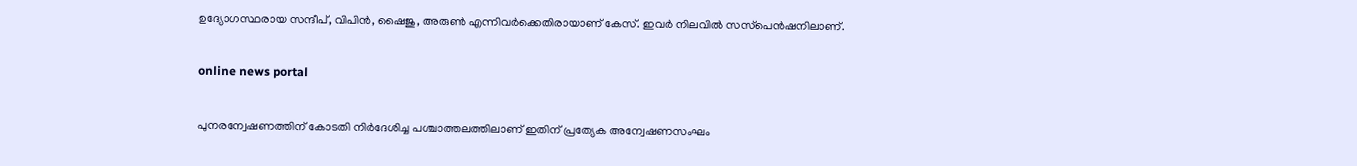ഉദ്യോഗസ്ഥരായ സന്ദീപ്, വിപിന്‍, ഷൈജു, അരുണ്‍ എന്നിവര്‍ക്കെതിരായാണ് കേസ്. ഇവര്‍ നിലവില്‍ സസ്‌പെന്‍ഷനിലാണ്.

online news portal

പുനരന്വേഷണത്തിന് കോടതി നിര്‍ദേശിച്ച പശ്ചാത്തലത്തിലാണ് ഇതിന് പ്രത്യേക അന്വേഷണസംഘം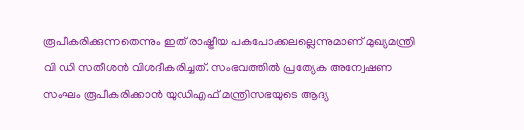രൂപീകരിക്കുന്നതെന്നും ഇത് രാഷ്ട്രീയ പകപോക്കലല്ലെന്നുമാണ് മുഖ്യമന്ത്രി വി ഡി സതീശന്‍ വിശദീകരിച്ചത്. സംഭവത്തില്‍ പ്രത്യേക അന്വേഷണ സംഘം രൂപീകരിക്കാന്‍ യുഡിഎഫ് മന്ത്രിസഭയുടെ ആദ്യ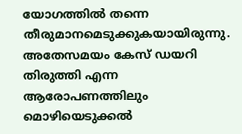യോഗത്തില്‍ തന്നെ തീരുമാനമെടുക്കുകയായിരുന്നു. അതേസമയം കേസ് ഡയറി തിരുത്തി എന്ന ആരോപണത്തിലും മൊഴിയെടുക്കല്‍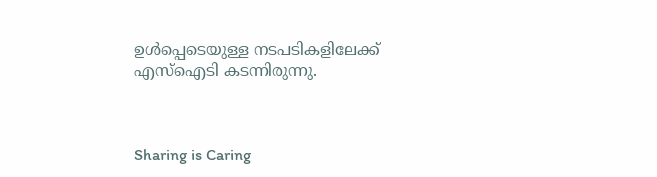ഉള്‍പ്പെടെയുള്ള നടപടികളിലേക്ക് എസ്‌ഐടി കടന്നിരുന്നു.



Sharing is Caring